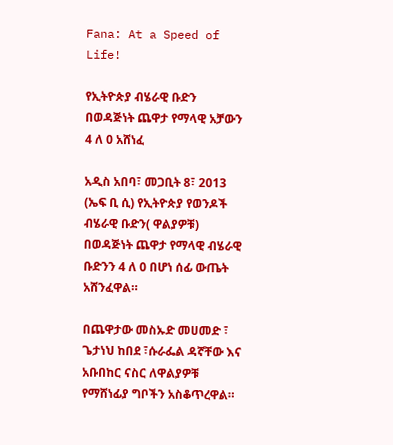Fana: At a Speed of Life!

የኢትዮጵያ ብሄራዊ ቡድን በወዳጅነት ጨዋታ የማላዊ አቻውን 4 ለ 0 አሸነፈ

አዲስ አበባ፣ መጋቢት 8፣ 2013 (ኤፍ ቢ ሲ) የኢትዮጵያ የወንዶች ብሄራዊ ቡድን( ዋልያዎቹ) በወዳጅነት ጨዋታ የማላዊ ብሄራዊ ቡድንን 4 ለ 0 በሆነ ሰፊ ውጤት አሸንፈዋል።

በጨዋታው መስኡድ መሀመድ ፣ ጌታነህ ከበደ ፣ሱራፌል ዳኛቸው እና አቡበከር ናስር ለዋልያዎቹ የማሸነፊያ ግቦችን አስቆጥረዋል።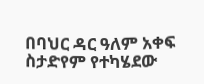በባህር ዳር ዓለም አቀፍ ስታድየም የተካሄደው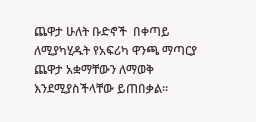ጨዋታ ሁለት ቡድኖች  በቀጣይ ለሚያካሂዱት የአፍሪካ ዋንጫ ማጣርያ ጨዋታ አቋማቸውን ለማወቅ እንደሚያስችላቸው ይጠበቃል።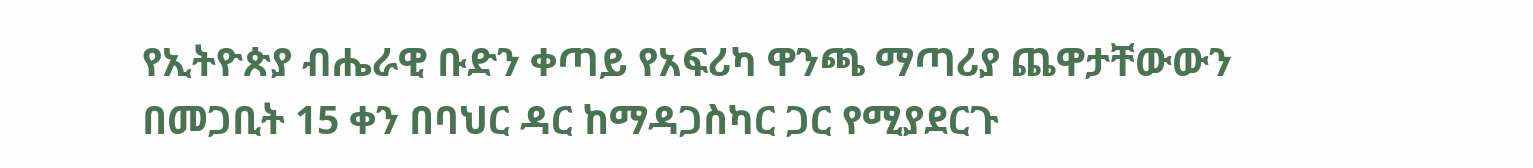የኢትዮጵያ ብሔራዊ ቡድን ቀጣይ የአፍሪካ ዋንጫ ማጣሪያ ጨዋታቸውውን በመጋቢት 15 ቀን በባህር ዳር ከማዳጋስካር ጋር የሚያደርጉ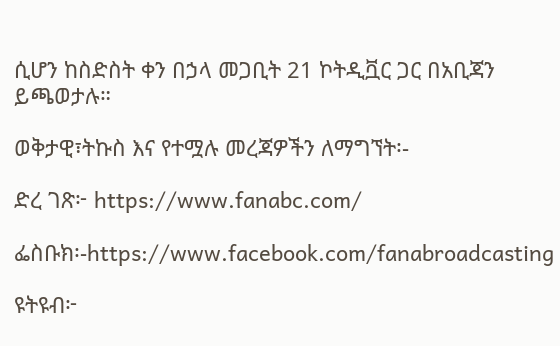ሲሆን ከስድስት ቀን በኃላ መጋቢት 21 ኮትዲቯር ጋር በአቢጃን ይጫወታሉ።

ወቅታዊ፣ትኩስ እና የተሟሉ መረጃዎችን ለማግኘት፡-

ድረ ገጽ፦ https://www.fanabc.com/

ፌስቡክ፡-https://www.facebook.com/fanabroadcasting

ዩትዩብ፦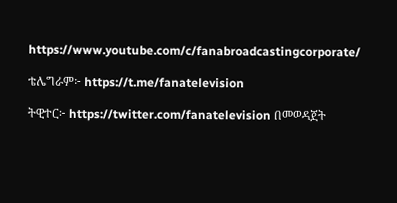https://www.youtube.com/c/fanabroadcastingcorporate/

ቴሌግራም፦ https://t.me/fanatelevision

ትዊተር፦ https://twitter.com/fanatelevision በመወዳጀት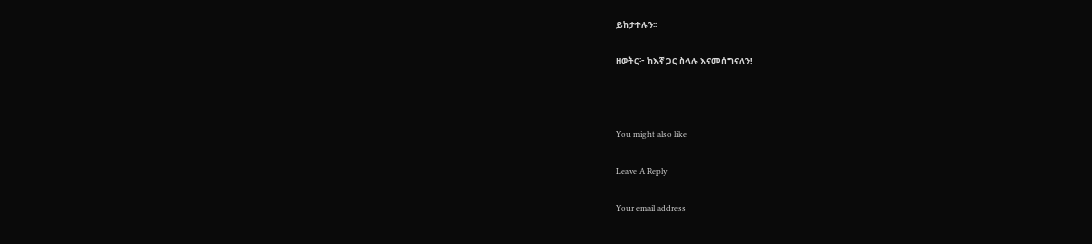ይከታተሉን፡፡

ዘወትር፦ ከእኛ ጋር ስላሉ እናመሰግናለን!



You might also like

Leave A Reply

Your email address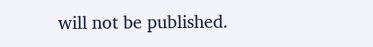will not be published.